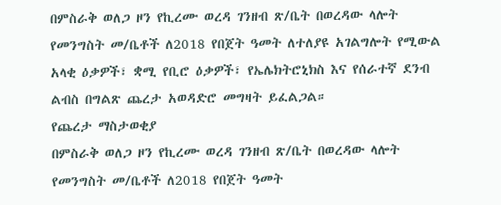በምስራቅ ወለጋ ዞን የኪረሙ ወረዳ ገንዘብ ጽ/ቤት በወረዳው ላሎት የመንግስት መ/ቤቶች ለ2018 የበጀት ዓመት ለተለያዩ አገልግሎት የሚውል አላቂ ዕቃዎች፣ ቋሚ የቢሮ ዕቃዎች፣ የኤሌክትሮኒክስ እና የሰራተኛ ደንብ ልብስ በግልጽ ጨረታ አወዳድሮ መግዛት ይፈልጋል።
የጨረታ ማስታወቂያ
በምስራቅ ወለጋ ዞን የኪረሙ ወረዳ ገንዘብ ጽ/ቤት በወረዳው ላሎት የመንግስት መ/ቤቶች ለ2018 የበጀት ዓመት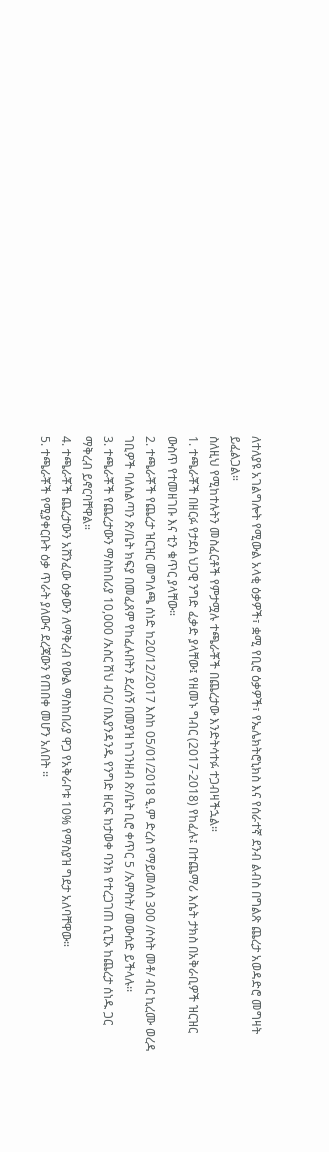ለተለያዩ አገልግሎት የሚውል አላቂ ዕቃዎች፣ ቋሚ የቢሮ ዕቃዎች፣ የኤሌክትሮኒክስ እና የሰራተኛ ደንብ ልብስ በግልጽ ጨረታ አወዳድሮ መግዛት ይፈልጋል።
ስለዚህ የሚከተሉትን መስፈርቶች የምታሟሉ ተጫራቾች በጨረታው እንድትሳተፉ ተጋብዛችኋል።
1. ተጫራቾች በዘርፉ የታደሰ ህጋዊ ንግድ ፈቃድ ያላቸው፤ የዘመኑ ግብር (2017-2018) የከፈሉ፤ በተጨማሪ እሴት ታክስ በአቅራቢዎች ዝርዝር ውስጥ የተመዘገቡ እና ቲን ቁጥር ያላቸው።
2. ተጫራቾች የጨረታ ዝርዝር መግለጫ ሰነድ ከ20/12/2017 እስከ 05/01/2018 ዒ.ም ድረስ የማይመለስ 300 /ሶስት መቶ/ ብር ኪረሙ ወረዳ ገቢዎች ባለስልጣን ጽ/ቤት ክፍያ በመፈጸም የከፈሉበትን ደረሰኝ በመያዝ ከገንዘብ ጽ/ቤት ቢሮ ቀጥር 5 /አምስት/ መውሰድ ይችላሉ፡፡
3. ተጫራቾች የጨረታውን ማስከበሪያ 10,000 /አስር ሽህ ብር/ በእያንዳንዱ የንግድ ዘርፍ ከታወቀ ባንክ የተረጋገጠ ሲፒኦ ከጨረታ ሰነዱ ጋር ማቅረብ ይኖርባቸዋል።
4. ተጫራቾች ጨረታውን አሸንፈው ዕቃውን ለማቅረብ የውል ማስከበሪያ ዋጋ የአቅራቦቱ 10% የማስያዝ ግደታ አለባቸዋው።
5. ተጫራቾች የሚያቀርቡት ዕቃ ጥራት ያለውና ደረጃውን የጠበቀ መሆን አለበት ።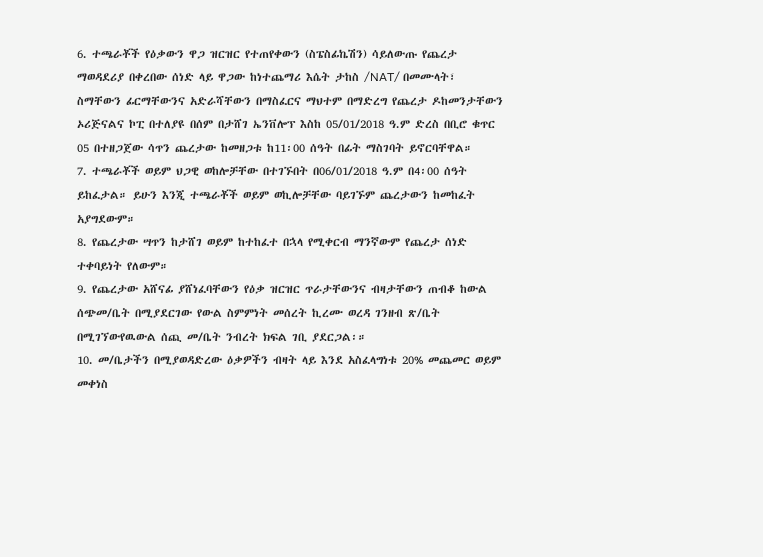6. ተጫራቾች የዕቃውን ዋጋ ዝርዝር የተጠየቀውን (ስፔስፊኬሽን) ሳይለውጡ የጨረታ ማወዳደሪያ በቀረበው ሰነድ ላይ ዋጋው ከነተጨማሪ እሴት ታከስ /NAT/ በመሙላት፣ ስማቸውን ፊርማቸውንና አድራሻቸውን በማስፈርና ማህተም በማድረግ የጨረታ ዶከመንታቸውን ኦሪጅናልና ኮፒ በተለያዩ በሰም በታሸገ ኤንቨሎፕ እስከ 05/01/2018 ዓ.ም ድረስ በቢሮ ቁጥር 05 በተዘጋጀው ሳጥን ጨረታው ከመዘጋቱ ከ11፡00 ሰዓት በፊት ማስገባት ይኖርባቸዋል።
7. ተጫራቾች ወይም ህጋዊ ወከሎቻቸው በተገኙበት በ06/01/2018 ዓ.ም በ4፡00 ሰዓት ይከፈታል። ይሁን እንጂ ተጫራቾች ወይም ወኪሎቻቸው ባይገኙም ጨረታውን ከመከፈት አያግደውም።
8. የጨረታው ሣጥን ከታሸገ ወይም ከተከፈተ በኋላ የሚቀርብ ማንኛውም የጨረታ ሰነድ ተቀባይነት የለውም።
9. የጨረታው አሸናፊ ያሸነፈባቸውን የዕቃ ዝርዝር ጥራታቸውንና ብዛታቸውን ጠብቆ ከውል ሰጭመ/ቤት በሚያደርገው የውል ስምምነት መሰረት ኪረሙ ወረዳ ገንዘብ ጽ/ቤት በሚገኘውየዉውል ሰጪ መ/ቤት ንብረት ክፍል ገቢ ያደርጋል፡።
10. መ/ቤታችን በሚያወዳድረው ዕቃዎችን ብዛት ላይ እንደ አስፈላግነቱ 20% መጨመር ወይም መቀነስ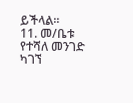ይችላል።
11. መ/ቤቱ የተሻለ መንገድ ካገኘ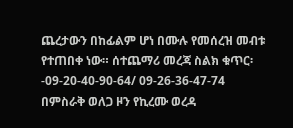ጨረታውን በከፊልም ሆነ በሙሉ የመሰረዝ መብቱ የተጠበቀ ነው። ሰተጨማሪ መረጃ ስልክ ቁጥር፡-09-20-40-90-64/ 09-26-36-47-74
በምስራቅ ወለጋ ዞን የኪረሙ ወረዳ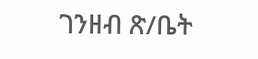ገንዘብ ጽ/ቤት